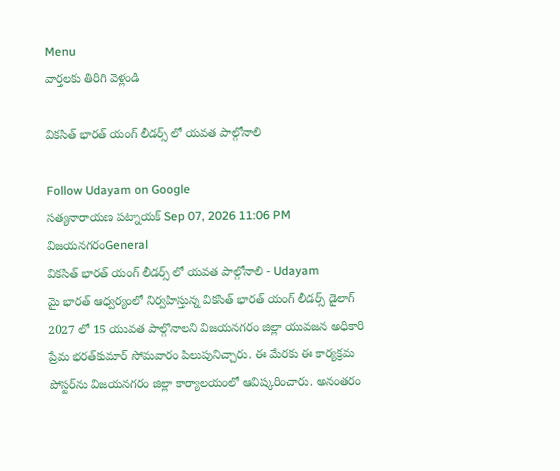Menu
వార్తలకు తిరిగి వెళ్లండి

వికసిత్ భారత్ యంగ్ లీడర్స్ లో యవత పాల్గోనాలి

Follow Udayam on Google
సత్యనారాయణ పట్నాయక్ Sep 07, 2026 11:06 PM విజయనగరంGeneral
వికసిత్ భారత్ యంగ్ లీడర్స్ లో యవత పాల్గోనాలి - Udayam
మై భారత్‌ ఆధ్వర్యంలో నిర్వహిస్తున్న వికసిత్‌ భారత్‌ యంగ్‌ లీడర్స్‌ డైలాగ్‌ 2027 లో 15 యువత పాల్గొనాలని విజయనగరం జిల్లా యువజన అధికారి ప్రేమ భరత్‌కుమార్‌ సోమవారం పిలుపునిచ్చారు. ఈ మేరకు ఈ కార్యక్రమ పోస్టర్‌ను విజయనగరం జిల్లా కార్యాలయంలో ఆవిష్కరించారు. అనంతరం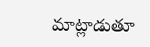మాట్లాడుతూ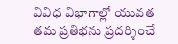వివిధ విభాగాల్లో యువత తమ ప్రతిభను ప్రదర్శించే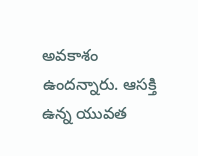అవకాశం ఉందన్నారు. ఆసక్తి ఉన్న యువత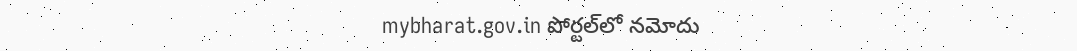mybharat.gov.in పోర్టల్‌లో నమోదు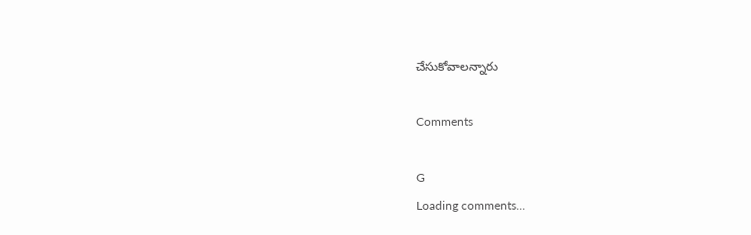చేసుకోవాలన్నారు

Comments

G
Loading comments...